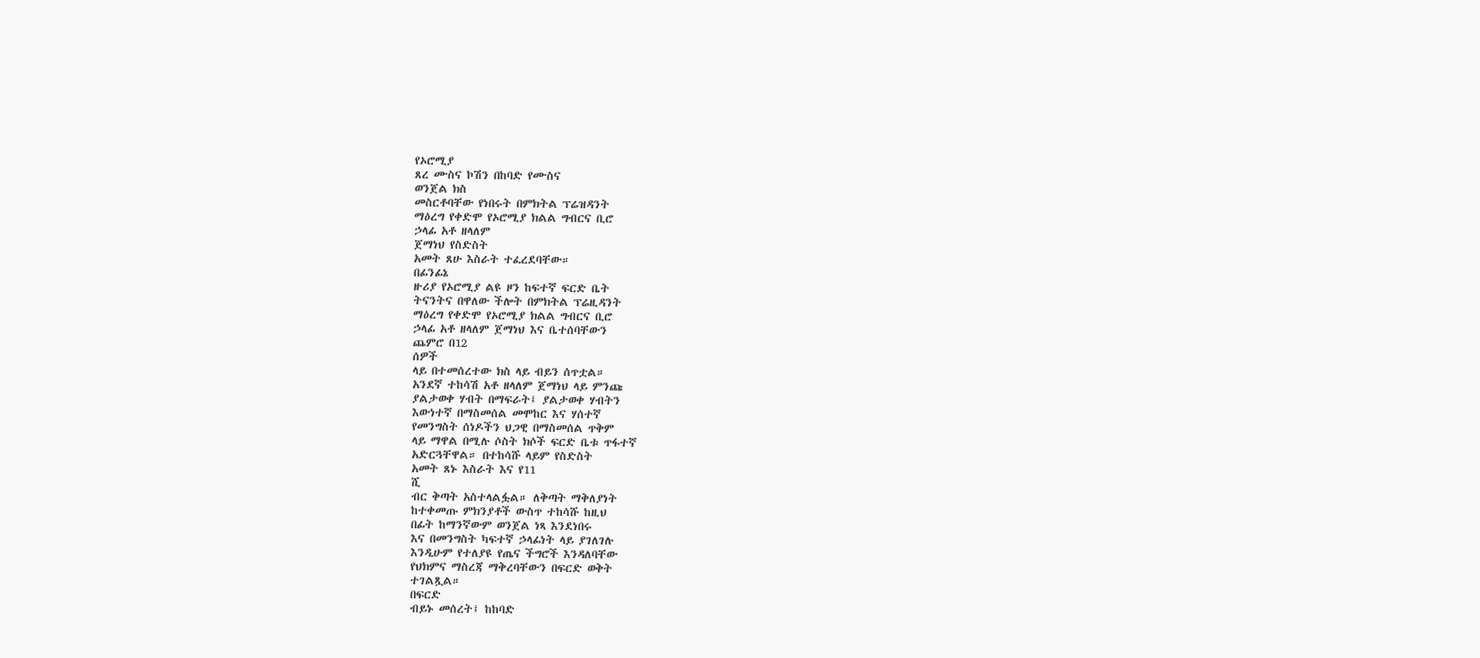የኦሮሚያ
ጸረ ሙስና ኮሽን በከባድ የሙስና
ወንጀል ክስ
መስርቶባቸው የነበሩት በምክትል ፕሬዝዳንት
ማዕረግ የቀድሞ የኦሮሚያ ክልል ግብርና ቢሮ
ኃላፊ አቶ ዘላለም
ጀማነህ የስድስት
አመት ጸሁ እስራት ተፈረደባቸው።
በፊንፊኔ
ዙሪያ የኦሮሚያ ልዩ ዞን ከፍተኛ ፍርድ ቤት
ትናንትና በዋለው ችሎት በምክትል ፕሬዚዳንት
ማዕረግ የቀድሞ የኦሮሚያ ክልል ግብርና ቢሮ
ኃላፊ አቶ ዘላለም ጀማነህ እና ቤተሰባቸውን
ጨምሮ በ12
ሰዎች
ላይ በተመሰረተው ክስ ላይ ብይን ሰጥቷል።
አንደኛ ተከሳሽ አቶ ዘላለም ጀማነህ ላይ ምንጩ
ያልታወቀ ሃብት በማፍራት፤ ያልታወቀ ሃብትን
እውነተኛ በማስመሰል መሞከር እና ሃሰተኛ
የመንግስት ሰነዶችን ህጋዊ በማስመሰል ጥቅም
ላይ ማዋል በሚሉ ሶስት ክሶች ፍርድ ቤቱ ጥፋተኛ
አድርጓቸዋል። በተከሳሹ ላይም የስድስት
አመት ጸኑ እስራት እና የ11
ሺ
ብር ቅጣት አስተላልፏል። ለቅጣት ማቅለያነት
ከተቀመጡ ምክንያቶች ውስጥ ተከሳሹ ከዚህ
በፊት ከማንኛውም ወንጀል ነጻ እንደነበሩ
እና በመንግስት ካፍተኛ ኃላፊነት ላይ ያገለገሉ
እንዲሁም የተለያዩ የጤና ችግሮች እንዳለባቸው
የህክምና ማስረጃ ማቅረባቸውን በፍርድ ወቅት
ተገልጿል።
በፍርድ
ብይኑ መሰረት፤ ከከባድ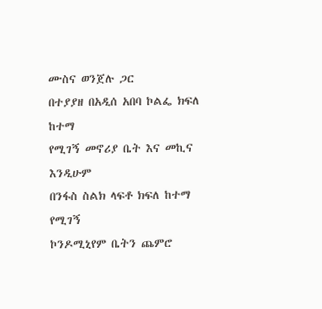ሙስና ወንጀሉ ጋር
በተያያዘ በአዲሰ አበባ ኮልፌ ክፍለ ከተማ
የሚገኝ መኖሪያ ቤት እና መኪና እንዲሁም
በንፋስ ስልክ ላፍቶ ክፍለ ከተማ የሚገኝ
ኮንዶሚኒየም ቤትን ጨምሮ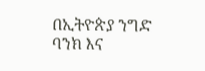በኢትዮጵያ ንግድ
ባንክ እና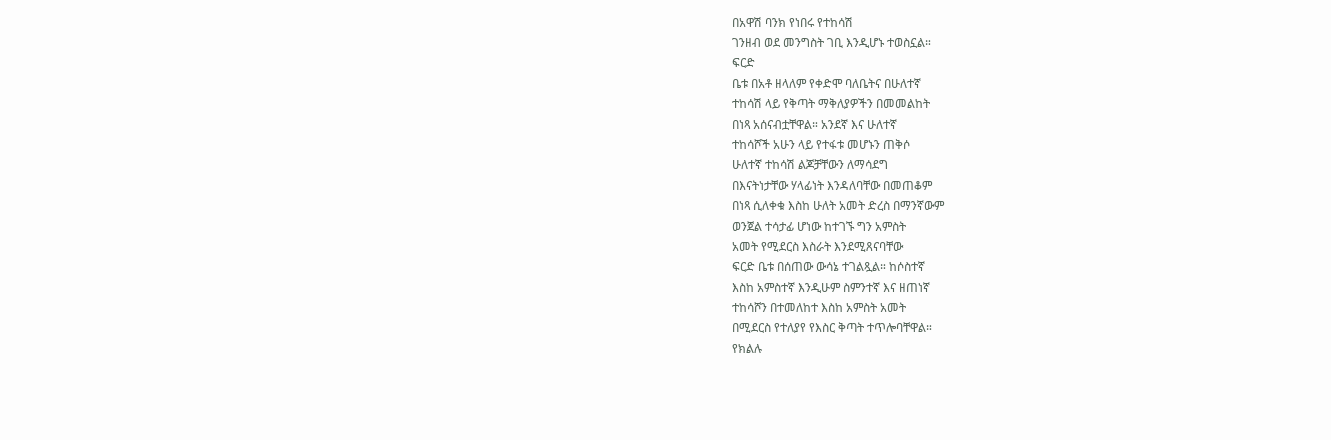በአዋሽ ባንክ የነበሩ የተከሳሽ
ገንዘብ ወደ መንግስት ገቢ እንዲሆኑ ተወስኗል።
ፍርድ
ቤቱ በአቶ ዘላለም የቀድሞ ባለቤትና በሁለተኛ
ተከሳሽ ላይ የቅጣት ማቅለያዎችን በመመልከት
በነጻ አሰናብቷቸዋል። አንደኛ እና ሁለተኛ
ተከሳሾች አሁን ላይ የተፋቱ መሆኑን ጠቅሶ
ሁለተኛ ተከሳሽ ልጆቻቸውን ለማሳደግ
በእናትነታቸው ሃላፊነት እንዳለባቸው በመጠቆም
በነጻ ሲለቀቁ እስከ ሁለት አመት ድረስ በማንኛውም
ወንጀል ተሳታፊ ሆነው ከተገኙ ግን አምስት
አመት የሚደርስ እስራት እንደሚጸናባቸው
ፍርድ ቤቱ በሰጠው ውሳኔ ተገልጿል። ከሶስተኛ
እስከ አምስተኛ እንዲሁም ስምንተኛ እና ዘጠነኛ
ተከሳሾን በተመለከተ እስከ አምስት አመት
በሚደርስ የተለያየ የእስር ቅጣት ተጥሎባቸዋል።
የክልሉ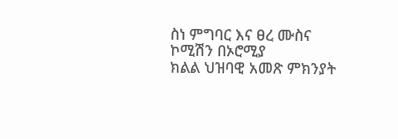ስነ ምግባር እና ፀረ ሙስና ኮሚሽን በኦሮሚያ
ክልል ህዝባዊ አመጽ ምክንያት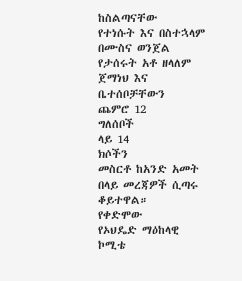ከስልጣናቸው
የተነሱት እና በስተኋላም በሙስና ወንጀል
የታሰሩት አቶ ዘላለም ጀማነህ እና ቤተሰቦቻቸውን
ጨምሮ 12
ግለሰቦች
ላይ 14
ክሶችን
መስርቶ ከአንድ አመት በላይ መረጃዎች ሲጣሩ
ቆይተዋል።
የቀድሞው
የኦህዴድ ማዕከላዊ ኮሚቴ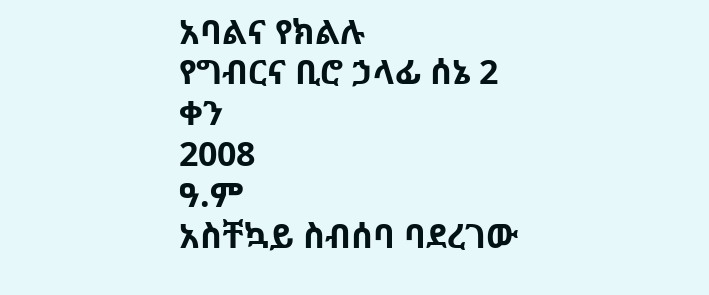አባልና የክልሉ
የግብርና ቢሮ ኃላፊ ሰኔ 2
ቀን
2008
ዓ.ም
አስቸኳይ ስብሰባ ባደረገው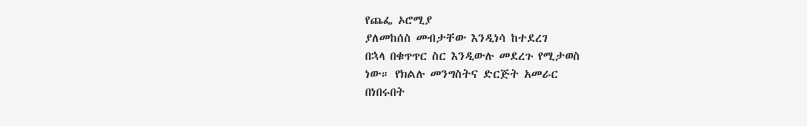የጨፌ ኦሮሚያ
ያለመከሰስ መብታቸው እንዲነሳ ከተደረገ
በኋላ በቁጥጥር ስር እንዲውሉ መደረጉ የሚታወስ
ነው። የክልሉ መንግስትና ድርጅት አመራር
በነበሩበት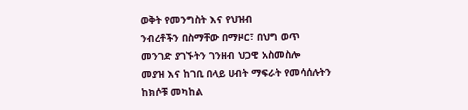ወቅት የመንግስት እና የህዝብ
ንብረቶችን በስማቸው በማዞር፣ በህግ ወጥ
መንገድ ያገኙትን ገንዘብ ህጋዊ አስመስሎ
መያዝ እና ከገቢ በላይ ሀብት ማፍራት የመሳሰሉትን
ከክሶቹ መካከል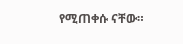የሚጠቀሱ ናቸው።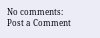No comments:
Post a Comment